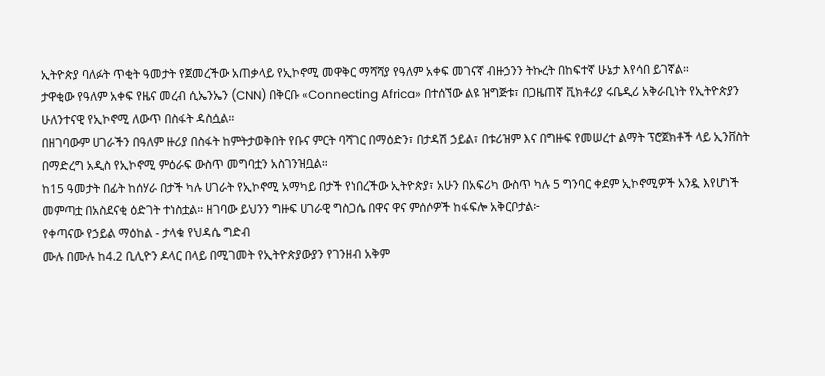ኢትዮጵያ ባለፉት ጥቂት ዓመታት የጀመረችው አጠቃላይ የኢኮኖሚ መዋቅር ማሻሻያ የዓለም አቀፍ መገናኛ ብዙኃንን ትኩረት በከፍተኛ ሁኔታ እየሳበ ይገኛል።
ታዋቂው የዓለም አቀፍ የዜና መረብ ሲኤንኤን (CNN) በቅርቡ «Connecting Africa» በተሰኘው ልዩ ዝግጅቱ፣ በጋዜጠኛ ቪክቶሪያ ሩቤዲሪ አቅራቢነት የኢትዮጵያን ሁለንተናዊ የኢኮኖሚ ለውጥ በስፋት ዳስሷል።
በዘገባውም ሀገራችን በዓለም ዙሪያ በስፋት ከምትታወቅበት የቡና ምርት ባሻገር በማዕድን፣ በታዳሽ ኃይል፣ በቱሪዝም እና በግዙፍ የመሠረተ ልማት ፕሮጀክቶች ላይ ኢንቨስት በማድረግ አዲስ የኢኮኖሚ ምዕራፍ ውስጥ መግባቷን አስገንዝቧል።
ከ15 ዓመታት በፊት ከሰሃራ በታች ካሉ ሀገራት የኢኮኖሚ አማካይ በታች የነበረችው ኢትዮጵያ፣ አሁን በአፍሪካ ውስጥ ካሉ 5 ግንባር ቀደም ኢኮኖሚዎች አንዷ እየሆነች መምጣቷ በአስደናቂ ዕድገት ተነስቷል። ዘገባው ይህንን ግዙፍ ሀገራዊ ግስጋሴ በዋና ዋና ምሰሶዎች ከፋፍሎ አቅርቦታል፦
የቀጣናው የኃይል ማዕከል - ታላቁ የህዳሴ ግድብ
ሙሉ በሙሉ ከ4.2 ቢሊዮን ዶላር በላይ በሚገመት የኢትዮጵያውያን የገንዘብ አቅም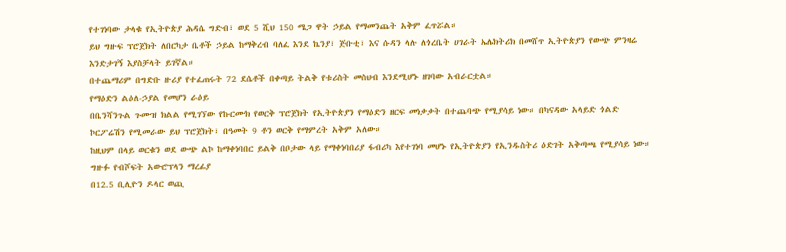የተገነባው ታላቁ የኢትዮጵያ ሕዳሴ ግድብ፣ ወደ 5 ሺህ 150 ሜጋ ዋት ኃይል የማመንጨት አቅም ፈጥሯል።
ይህ ግዙፍ ፕሮጀክት ለበርካታ ቤቶች ኃይል ከማቅረብ ባለፈ እንደ ኬንያ፣ ጅቡቲ፣ እና ሱዳን ላሉ ለጎረቤት ሀገራት ኤሌክትሪክ በመሸጥ ኢትዮጵያን የውጭ ምንዛሬ እንድታገኝ እያስቻላት ይገኛል።
በተጨማሪም በግድቡ ዙሪያ የተፈጠሩት 72 ደሴቶች በቀጣይ ትልቅ የቱሪስት መስህብ እንደሚሆኑ ዘገባው አብራርቷል።
የማዕድን ልዕለ-ኃያል የመሆን ራዕይ
በቤንሻንጉል ጉሙዝ ክልል የሚገኘው የኩርሙክ የወርቅ ፕሮጀክት የኢትዮጵያን የማዕድን ዘርፍ መነቃቃት በተጨባጭ የሚያሳይ ነው። በካናዳው አላይድ ጎልድ ኮርፖሬሽን የሚመራው ይህ ፕሮጀክት፣ በዓመት 9 ቶን ወርቅ የማምረት አቅም አለው።
ከዚህም በላይ ወርቁን ወደ ውጭ ልኮ ከማቀነባበር ይልቅ በቦታው ላይ የማቀነባበሪያ ፋብሪካ እየተገነባ መሆኑ የኢትዮጵያን የኢንዱስትሪ ዕድገት አቅጣጫ የሚያሳይ ነው።
ግዙፉ የብሾፍት አውሮፕላን ማረፊያ
በ12.5 ቢሊዮን ዶላር ወጪ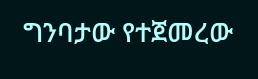ግንባታው የተጀመረው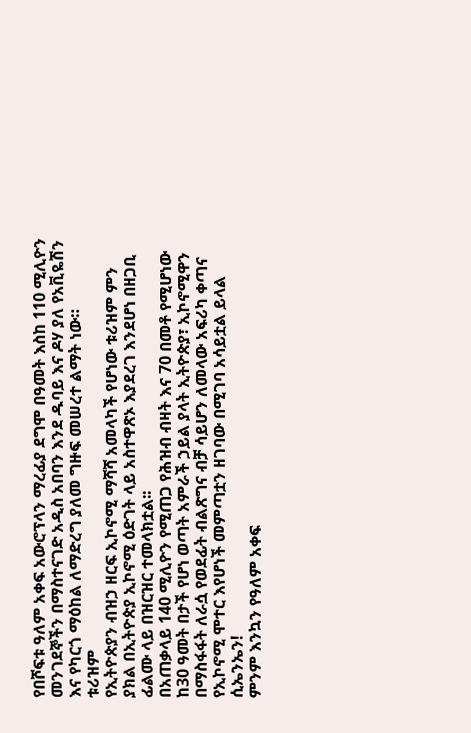የበሾፍቱ ዓለም አቀፍ አውሮፕላን ማረፊያ ደግሞ በዓመት እስከ 110 ሚሊዮን መንገደኞችን በማስተናገድ አዲስ አበባን እንደ ዱባይ እና ዶሃ ያለ የአቪዬሽን እና የካርጎ ማዕከል ለማድረግ ያለመ ግዙፍ መሠረተ ልማት ነው።
ቱሪዝም
የኢትዮጵያን ብዝኃ ዘርፍ ኢኮኖሚ ማሻሻ አመላካች የሆነው ቱሪዝም ምን ያክል በኢትዮጵያ ኢኮኖሚ ዕድገት ላይ አስተዋጽኦ እያደረገ እንደሆነ በዘጋቢ ፊልሙ ላይ በዝርዝር ተመላክቷል፡፡
በአጠቃላይ 140 ሚሊዮን የሚጠጋ የሕዝብ ብዛት እና 70 በመቶ የሚሆነው ከ30 ዓመት በታች የሆነ ወጣት አምራች ኃይል ያላት ኢትዮጵያ፣ ኢኮኖሚዋን በማስፋፋት ለራሷ የወደፊት ብልጽግና ብቻ ሳይሆን ለመላው አፍሪካ ቀጣና የኢኮኖሚ ሞተር እየሆነች መምጣቷን ዘገባው በሚገባ አሳይቷል ይላል ሲኤንኤን!
ምንም እንኳን የዓለም አቀፍ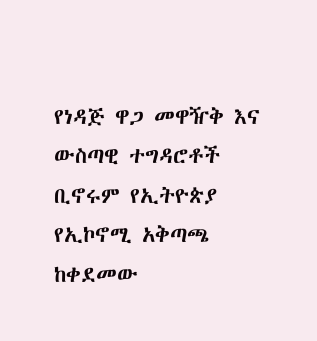የነዳጅ ዋጋ መዋዥቅ እና ውስጣዊ ተግዳሮቶች ቢኖሩም የኢትዮጵያ የኢኮኖሚ አቅጣጫ ከቀደመው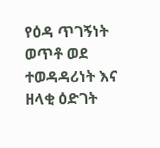የዕዳ ጥገኝነት ወጥቶ ወደ ተወዳዳሪነት እና ዘላቂ ዕድገት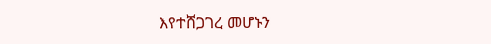እየተሸጋገረ መሆኑን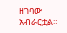ዘገባው አብራርቷል።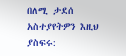በለሚ ታደሰ
አስተያየትዎን እዚህ ያስፍሩ: